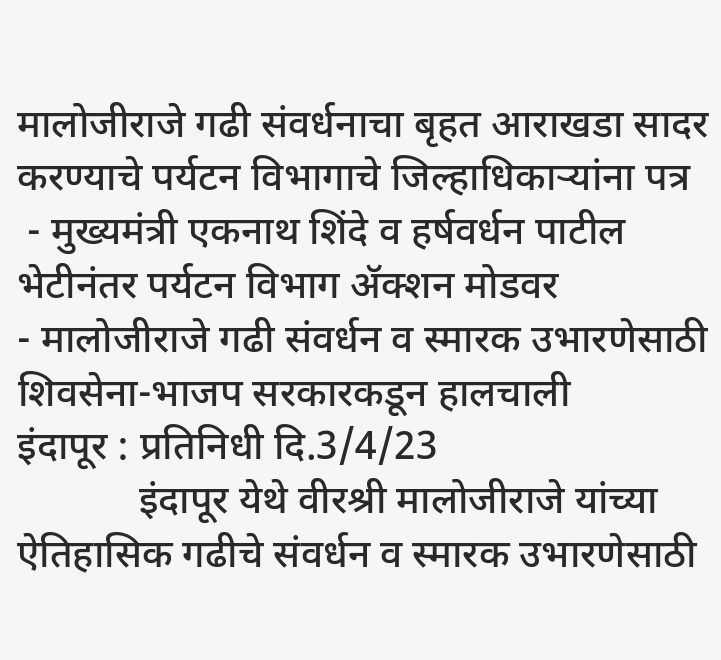मालोजीराजे गढी संवर्धनाचा बृहत आराखडा सादर करण्याचे पर्यटन विभागाचे जिल्हाधिकाऱ्यांना पत्र
 - मुख्यमंत्री एकनाथ शिंदे व हर्षवर्धन पाटील भेटीनंतर पर्यटन विभाग ॲक्शन मोडवर
- मालोजीराजे गढी संवर्धन व स्मारक उभारणेसाठी शिवसेना-भाजप सरकारकडून हालचाली
इंदापूर : प्रतिनिधी दि.3/4/23
            इंदापूर येथे वीरश्री मालोजीराजे यांच्या ऐतिहासिक गढीचे संवर्धन व स्मारक उभारणेसाठी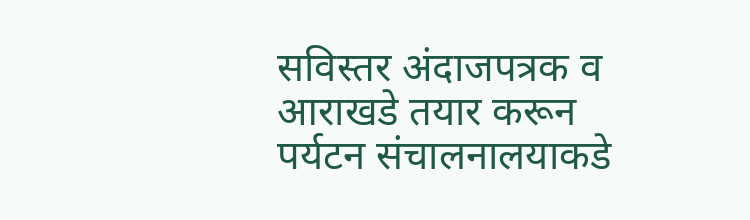सविस्तर अंदाजपत्रक व आराखडे तयार करून पर्यटन संचालनालयाकडे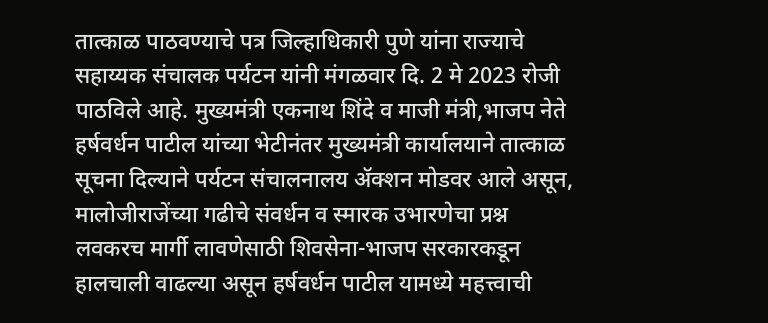तात्काळ पाठवण्याचे पत्र जिल्हाधिकारी पुणे यांना राज्याचे सहाय्यक संचालक पर्यटन यांनी मंगळवार दि. 2 मे 2023 रोजी पाठविले आहे. मुख्यमंत्री एकनाथ शिंदे व माजी मंत्री,भाजप नेते हर्षवर्धन पाटील यांच्या भेटीनंतर मुख्यमंत्री कार्यालयाने तात्काळ सूचना दिल्याने पर्यटन संचालनालय ॲक्शन मोडवर आले असून, मालोजीराजेंच्या गढीचे संवर्धन व स्मारक उभारणेचा प्रश्न लवकरच मार्गी लावणेसाठी शिवसेना-भाजप सरकारकडून हालचाली वाढल्या असून हर्षवर्धन पाटील यामध्ये महत्त्वाची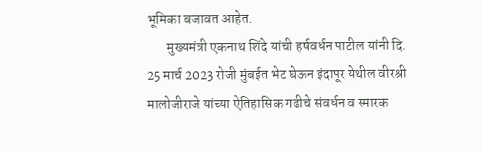भूमिका बजावत आहेत.
       मुख्यमंत्री एकनाथ शिंदे यांची हर्षवर्धन पाटील यांनी दि. 25 मार्च 2023 रोजी मुंबईत भेट घेऊन इंदापूर येथील वीरश्री मालोजीराजे यांच्या ऐतिहासिक गढीचे संवर्धन व स्मारक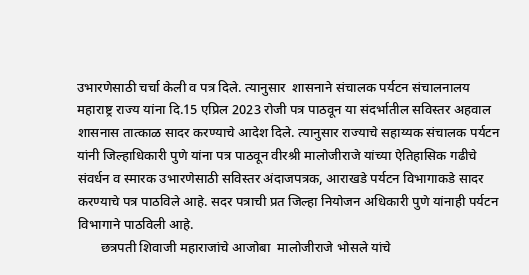उभारणेसाठी चर्चा केली व पत्र दिले. त्यानुसार  शासनाने संचालक पर्यटन संचालनालय महाराष्ट्र राज्य यांना दि.15 एप्रिल 2023 रोजी पत्र पाठवून या संदर्भातील सविस्तर अहवाल शासनास तात्काळ सादर करण्याचे आदेश दिले. त्यानुसार राज्याचे सहाय्यक संचालक पर्यटन यांनी जिल्हाधिकारी पुणे यांना पत्र पाठवून वीरश्री मालोजीराजे यांच्या ऐतिहासिक गढीचे संवर्धन व स्मारक उभारणेसाठी सविस्तर अंदाजपत्रक, आराखडे पर्यटन विभागाकडे सादर करण्याचे पत्र पाठविले आहे. सदर पत्राची प्रत जिल्हा नियोजन अधिकारी पुणे यांनाही पर्यटन विभागाने पाठविली आहे.
       छत्रपती शिवाजी महाराजांचे आजोबा  मालोजीराजे भोसले यांचे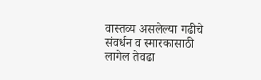वास्तव्य असलेल्या गढीचे संवर्धन व स्मारकासाठी लागेल तेवढा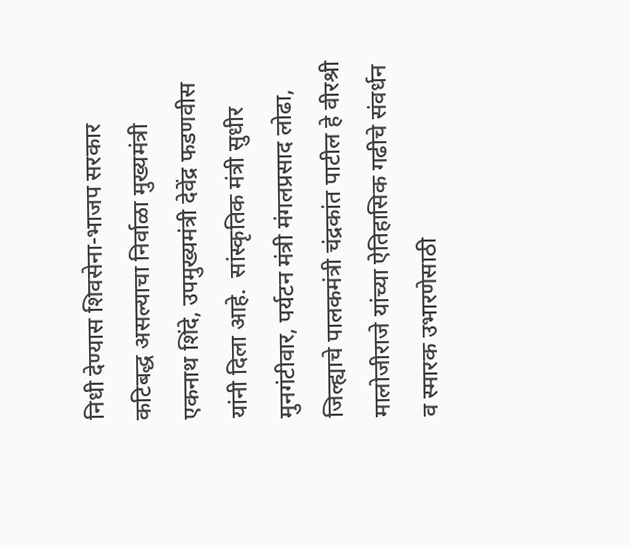निधी देण्यास शिवसेना-भाजप सरकार कटिबद्ध असल्याचा निर्वाळा मुख्यमंत्री एकनाथ शिंदे, उपमुख्यमंत्री देवेंद्र फडणवीस यांनी दिला आहे.  सांस्कृतिक मंत्री सुधीर मुनगंटीवार, पर्यटन मंत्री मंगलप्रसाद लोढा, जिल्ह्याचे पालकमंत्री चंद्रकांत पाटील हे वीरश्री मालोजीराजे यांच्या ऐतिहासिक गढीचे संवर्धन व स्मारक उभारणेसाठी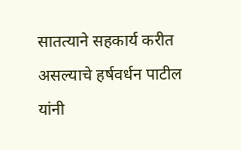सातत्याने सहकार्य करीत असल्याचे हर्षवर्धन पाटील यांनी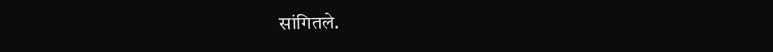सांगितले.